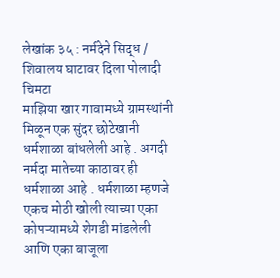लेखांक ३५ : नर्मदेने सिद्ध / शिवालय घाटावर दिला पोलादी चिमटा
माझिया खार गावामध्ये ग्रामस्थांनी मिळून एक सुंदर छोटेखानी धर्मशाळा बांधलेली आहे . अगदी नर्मदा मातेच्या काठावर ही धर्मशाळा आहे . धर्मशाळा म्हणजे एकच मोठी खोली त्याच्या एका कोपऱ्यामध्ये शेगडी मांडलेली आणि एका बाजूला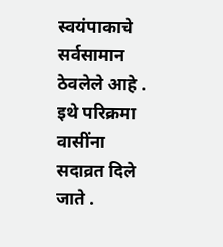स्वयंपाकाचे सर्वसामान ठेवलेले आहे . इथे परिक्रमा वासींना सदाव्रत दिले जाते .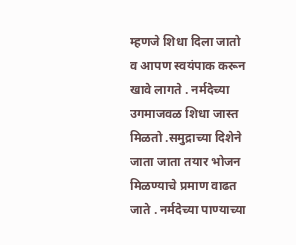म्हणजे शिधा दिला जातो व आपण स्वयंपाक करून खावे लागते . नर्मदेच्या उगमाजवळ शिधा जास्त मिळतो .समुद्राच्या दिशेने जाता जाता तयार भोजन मिळण्याचे प्रमाण वाढत जाते . नर्मदेच्या पाण्याच्या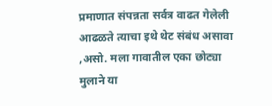प्रमाणात संपन्नता सर्वत्र वाढत गेलेली आढळते त्याचा इथे थेट संबंध असावा ,असो. मला गावातील एका छोट्या मुलाने या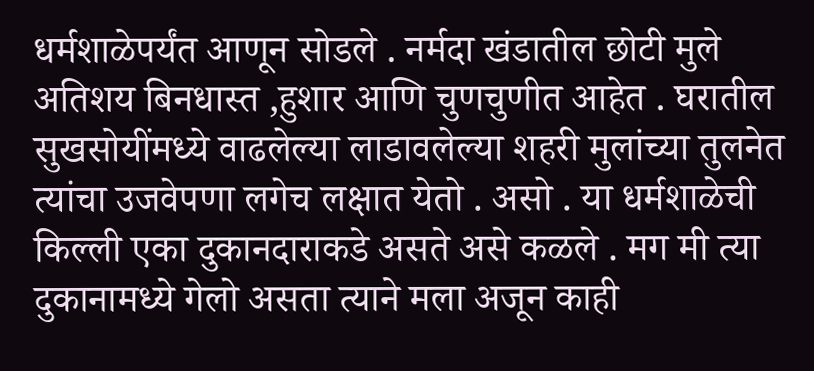धर्मशाळेपर्यंत आणून सोडले . नर्मदा खंडातील छोटी मुले अतिशय बिनधास्त ,हुशार आणि चुणचुणीत आहेत . घरातील सुखसोयींमध्ये वाढलेल्या लाडावलेल्या शहरी मुलांच्या तुलनेत त्यांचा उजवेपणा लगेच लक्षात येतो . असो . या धर्मशाळेची किल्ली एका दुकानदाराकडे असते असे कळले . मग मी त्या दुकानामध्ये गेलो असता त्याने मला अजून काही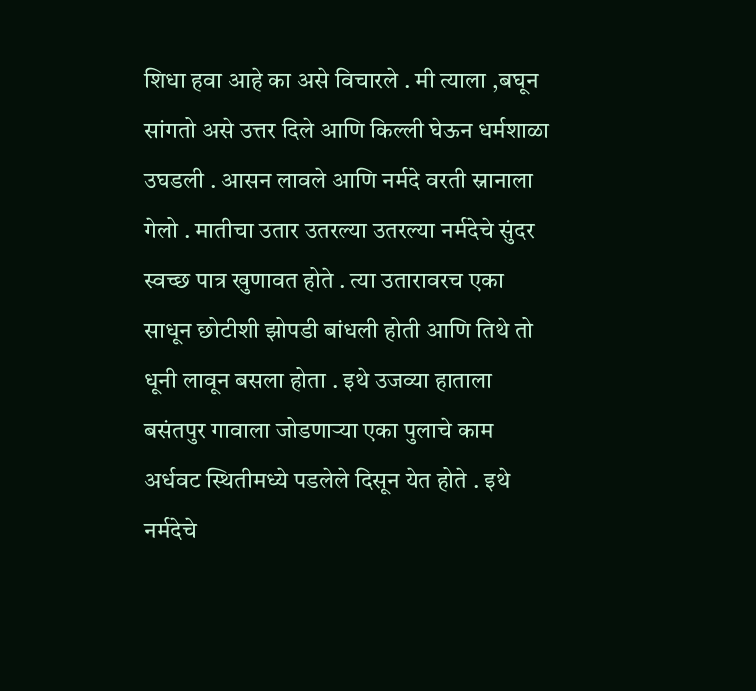शिधा हवा आहे का असे विचारले . मी त्याला ,बघून सांगतो असे उत्तर दिले आणि किल्ली घेऊन धर्मशाळा उघडली . आसन लावले आणि नर्मदे वरती स्नानाला गेलो . मातीचा उतार उतरल्या उतरल्या नर्मदेचे सुंदर स्वच्छ पात्र खुणावत होते . त्या उतारावरच एका साधून छोटीशी झोपडी बांधली होती आणि तिथे तो धूनी लावून बसला होता . इथे उजव्या हाताला बसंतपुर गावाला जोडणाऱ्या एका पुलाचे काम अर्धवट स्थितीमध्ये पडलेले दिसून येत होते . इथे नर्मदेचे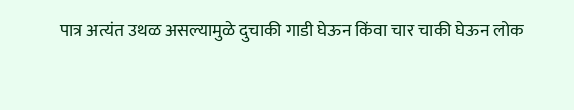पात्र अत्यंत उथळ असल्यामुळे दुचाकी गाडी घेऊन किंवा चार चाकी घेऊन लोक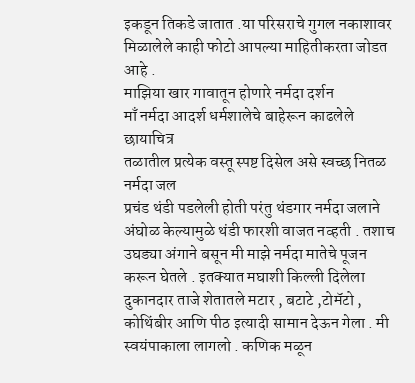इकडून तिकडे जातात .या परिसराचे गुगल नकाशावर मिळालेले काही फोटो आपल्या माहितीकरता जोडत आहे .
माझिया खार गावातून होणारे नर्मदा दर्शन
माँ नर्मदा आदर्श धर्मशालेचे बाहेरून काढलेले छायाचित्र
तळातील प्रत्येक वस्तू स्पष्ट दिसेल असे स्वच्छ नितळ नर्मदा जल
प्रचंड थंडी पडलेली होती परंतु थंडगार नर्मदा जलाने अंघोळ केल्यामुळे थंडी फारशी वाजत नव्हती . तशाच उघड्या अंगाने बसून मी माझे नर्मदा मातेचे पूजन करून घेतले . इतक्यात मघाशी किल्ली दिलेला दुकानदार ताजे शेतातले मटार , बटाटे ,टोमॅटो , कोथिंबीर आणि पीठ इत्यादी सामान देऊन गेला . मी स्वयंपाकाला लागलो . कणिक मळून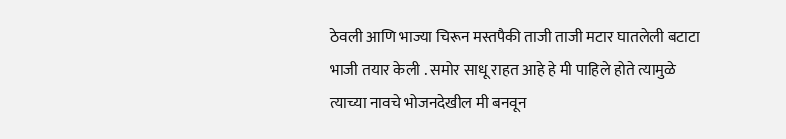ठेवली आणि भाज्या चिरून मस्तपैकी ताजी ताजी मटार घातलेली बटाटा भाजी तयार केली . समोर साधू राहत आहे हे मी पाहिले होते त्यामुळे त्याच्या नावचे भोजनदेखील मी बनवून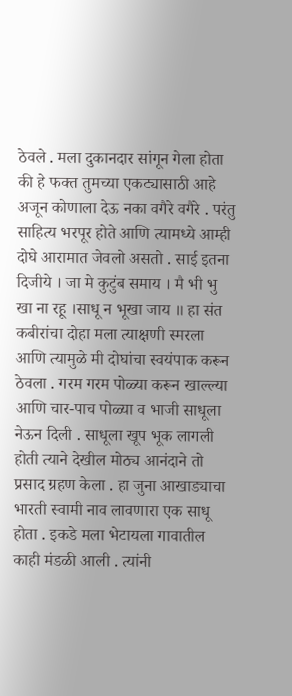ठेवले . मला दुकानदार सांगून गेला होता की हे फक्त तुमच्या एकट्यासाठी आहे अजून कोणाला देऊ नका वगैरे वगैरे . परंतु साहित्य भरपूर होते आणि त्यामध्ये आम्ही दोघे आरामात जेवलो असतो . साई इतना दिजीये । जा मे कुटुंब समाय । मै भी भु खा ना रहू ।साधू न भूखा जाय ॥ हा संत कबीरांचा दोहा मला त्याक्षणी स्मरला आणि त्यामुळे मी दोघांचा स्वयंपाक करून ठेवला . गरम गरम पोळ्या करून खाल्ल्या आणि चार-पाच पोळ्या व भाजी साधूला नेऊन दिली . साधूला खूप भूक लागली होती त्याने देखील मोठ्य आनंदाने तो प्रसाद ग्रहण केला . हा जुना आखाड्याचा भारती स्वामी नाव लावणारा एक साधू होता . इकडे मला भेटायला गावातील काही मंडळी आली . त्यांनी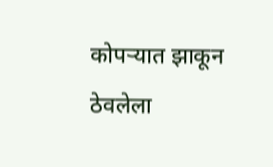कोपऱ्यात झाकून ठेवलेला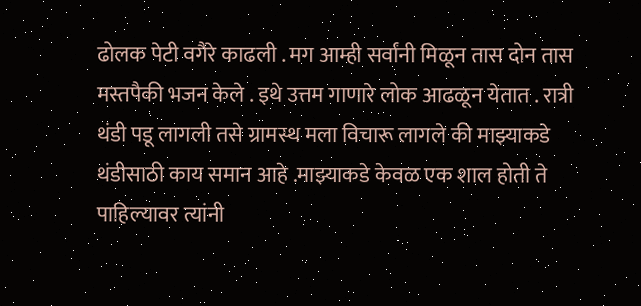ढोलक पेटी वगैरे काढली . मग आम्ही सर्वांनी मिळून तास दोन तास मस्तपैकी भजन केले . इथे उत्तम गाणारे लोक आढळून येतात . रात्री थंडी पडू लागली तसे ग्रामस्थ मला विचारू लागले की माझ्याकडे थंडीसाठी काय समान आहे .माझ्याकडे केवळ एक शाल होती ते पाहिल्यावर त्यांनी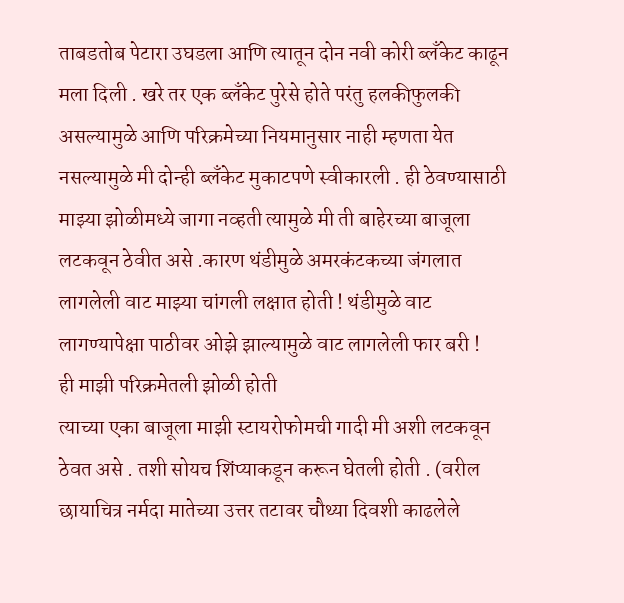ताबडतोब पेटारा उघडला आणि त्यातून दोन नवी कोरी ब्लॅंकेट काढून मला दिली . खरे तर एक ब्लॅंकेट पुरेसे होते परंतु हलकीफुलकी असल्यामुळे आणि परिक्रमेच्या नियमानुसार नाही म्हणता येत नसल्यामुळे मी दोन्ही ब्लॅंकेट मुकाटपणे स्वीकारली . ही ठेवण्यासाठी माझ्या झोळीमध्ये जागा नव्हती त्यामुळे मी ती बाहेरच्या बाजूला लटकवून ठेवीत असे .कारण थंडीमुळे अमरकंटकच्या जंगलात लागलेली वाट माझ्या चांगली लक्षात होती ! थंडीमुळे वाट लागण्यापेक्षा पाठीवर ओझे झाल्यामुळे वाट लागलेली फार बरी !
ही माझी परिक्रमेतली झोळी होती
त्याच्या एका बाजूला माझी स्टायरोफोमची गादी मी अशी लटकवून ठेवत असे . तशी सोयच शिंप्याकडून करून घेतली होती . (वरील छायाचित्र नर्मदा मातेच्या उत्तर तटावर चौथ्या दिवशी काढलेले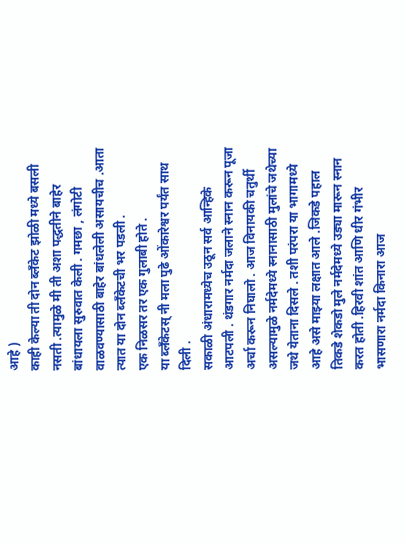आहे )
काही केल्या ती दोन ब्लॅंकेट झोळी मध्ये बसली नसती .त्यामुळे मी ती अशा पद्धतीने बाहेर बांधायला सुरुवात केली . गमछा , लंगोटी वाळवण्यासाठी बाहेर बांधलेली असायचीच .आता त्यात या दोन ब्लँकेटची भर पडली .
एक निळसर तर एक गुलाबी होते .
या ब्लँकेटस् नी मला पुढे ओंकारेश्वर पर्यंत साथ दिली .
सकाळी अंधारामध्येच उठून सर्व आन्हिके आटपली . थंडगार नर्मदा जलाने स्नान करून पूजा अर्चा करून निघालो . आज विनायकी चतुर्थी असल्यामुळे नर्मदेमध्ये स्नानासाठी मुलांचे जथेच्या जथे येताना दिसले . तशी परंपरा या भागामध्ये आहे असे माझ्या लक्षात आले .जिकडे पहाल तिकडे शेकडो मुले नर्मदेमध्ये उड्या मारून स्नान करत होती .हिरवी शांत आणि धीर गंभीर भासणारा नर्मदा किनारा आज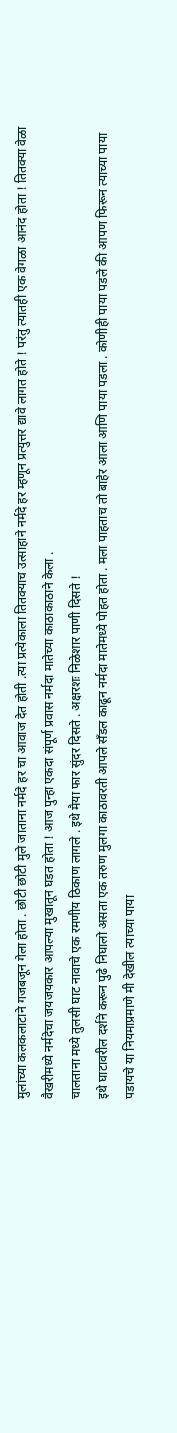मुलांच्या कलकलाटाने गजबजून गेला होता . छोटी छोटी मुले जाताना नर्मदे हर चा आवाज देत होती .त्या प्रत्येकाला तितक्याच उत्साहाने नर्मदे हर म्हणून प्रत्युत्तर द्यावे लागत होते ! परंतु त्यातही एक वेगळा आनंद होता ! तितक्या वेळा वैखरीमध्ये नर्मदेचा जयजयकार आपल्या मुखातून घडत होता ! आज पुन्हा एकदा संपूर्ण प्रवास नर्मदा मातेच्या काठाकाठाने केला .
चालताना मध्ये तुलसी घाट नावाचे एक रमणीय ठिकाण लागले . इथे मैया फार सुंदर दिसते . अक्षरशः निळेशार पाणी दिसते !
इथे घाटावरील दर्शने करून पुढे निघालो असता एक तरुण मुलगा काठावरती आपले सॅंडल काढून नर्मदा मातेमध्ये पोहत होता . मला पाहताच तो बाहेर आला आणि पाया पडला . कोणीही पाया पडले की आपण फिरून त्याच्या पाया पडायचे या नियमाप्रमाणे मी देखील त्याच्या पाया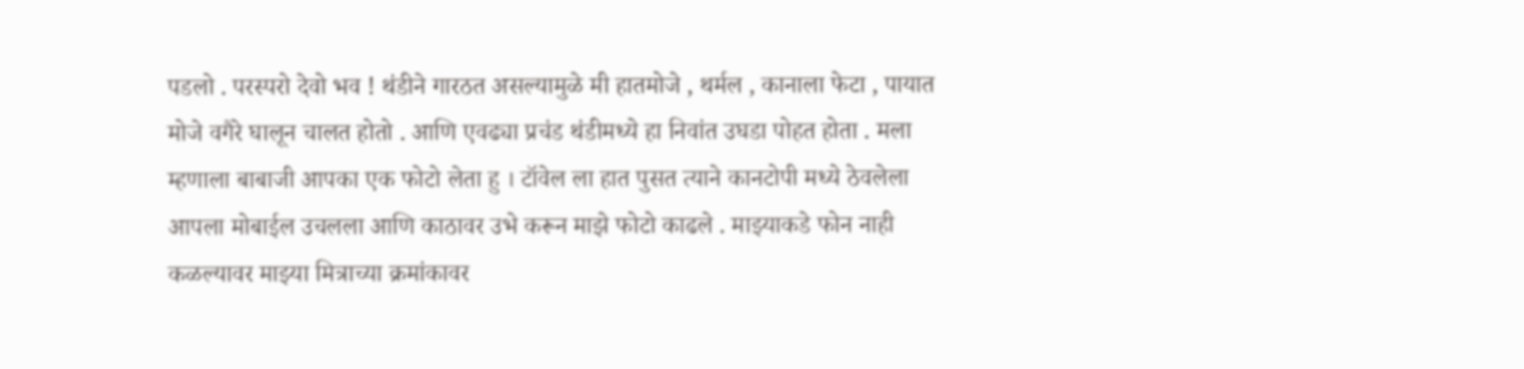पडलो . परस्परो देवो भव ! थंडीने गारठत असल्यामुळे मी हातमोजे , थर्मल , कानाला फेटा , पायात मोजे वगैरे घालून चालत होतो . आणि एवढ्या प्रचंड थंडीमध्ये हा निवांत उघडा पोहत होता . मला म्हणाला बाबाजी आपका एक फोटो लेता हु । टॉवेल ला हात पुसत त्याने कानटोपी मध्ये ठेवलेला आपला मोबाईल उचलला आणि काठावर उभे करून माझे फोटो काढले . माझ्याकडे फोन नाही कळल्यावर माझ्या मित्राच्या क्रमांकावर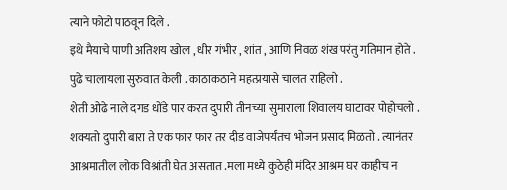त्याने फोटो पाठवून दिले .
इथे मैयाचे पाणी अतिशय खोल , धीर गंभीर , शांत , आणि निवळ शंख परंतु गतिमान होते . पुढे चालायला सुरुवात केली . काठाकठाने महत्प्रयासे चालत राहिलो .
शेती ओढे नाले दगड धोंडे पार करत दुपारी तीनच्या सुमाराला शिवालय घाटावर पोहोचलो . शक्यतो दुपारी बारा ते एक फार फार तर दीड वाजेपर्यंतच भोजन प्रसाद मिळतो . त्यानंतर आश्रमातील लोक विश्रांती घेत असतात .मला मध्ये कुठेही मंदिर आश्रम घर काहीच न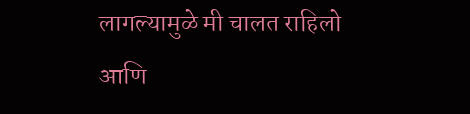लागल्यामुळे मी चालत राहिलो आणि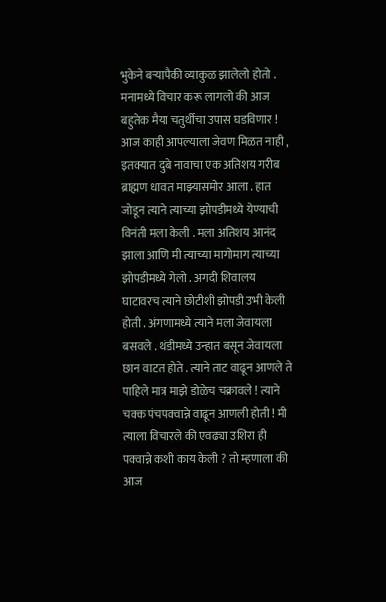भुकेने बऱ्यापैकी व्याकुळ झालेलो होतो . मनामध्ये विचार करू लागलो की आज बहुतेक मैया चतुर्थीचा उपास घडविणार ! आज काही आपल्याला जेवण मिळत नाही , इतक्यात दुबे नावाचा एक अतिशय गरीब ब्राह्मण धावत माझ्यासमोर आला . हात जोडून त्याने त्याच्या झोपडीमध्ये येण्याची विनंती मला केली . मला अतिशय आनंद झाला आणि मी त्याच्या मागोमाग त्याच्या झोपडीमध्ये गेलो . अगदी शिवालय घाटावरच त्याने छोटीशी झोपडी उभी केली होती . अंगणामध्ये त्याने मला जेवायला बसवले . थंडीमध्ये उन्हात बसून जेवायला छान वाटत होते . त्याने ताट वाढून आणले ते पाहिले मात्र माझे डोळेच चक्रावले ! त्याने चक्क पंचपक्वान्ने वाढून आणली होती ! मी त्याला विचारले की एवढ्या उशिरा ही पक्वान्ने कशी काय केली ? तो म्हणाला की आज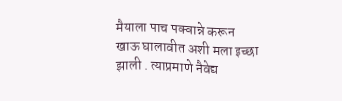मैयाला पाच पक्वान्ने करून खाऊ घालावीत अशी मला इच्छा झाली . त्याप्रमाणे नैवेद्य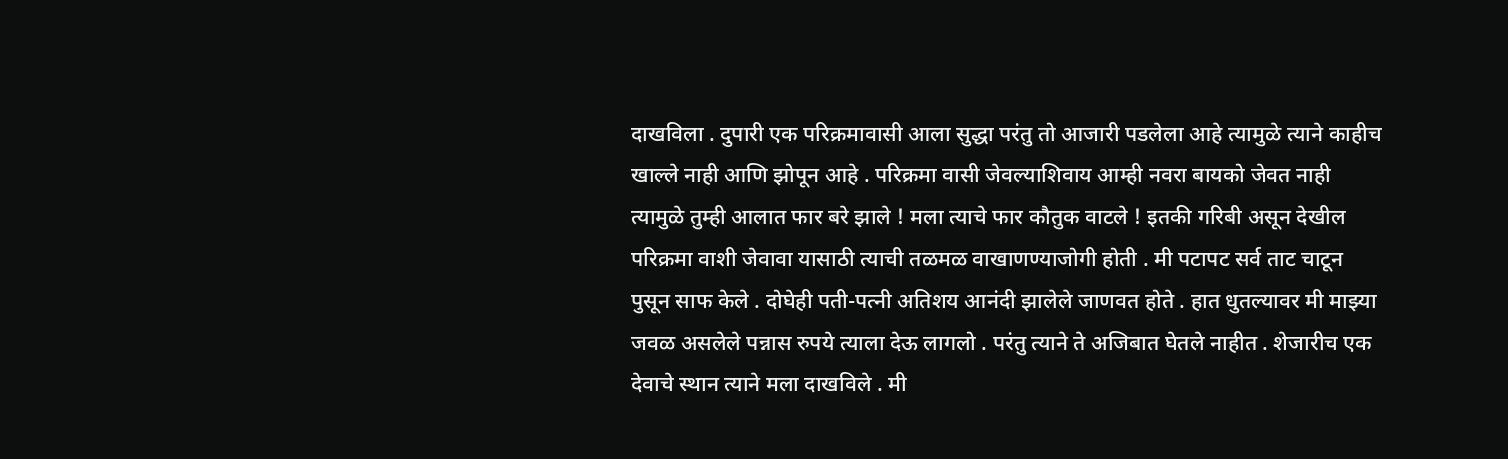दाखविला . दुपारी एक परिक्रमावासी आला सुद्धा परंतु तो आजारी पडलेला आहे त्यामुळे त्याने काहीच खाल्ले नाही आणि झोपून आहे . परिक्रमा वासी जेवल्याशिवाय आम्ही नवरा बायको जेवत नाही त्यामुळे तुम्ही आलात फार बरे झाले ! मला त्याचे फार कौतुक वाटले ! इतकी गरिबी असून देखील परिक्रमा वाशी जेवावा यासाठी त्याची तळमळ वाखाणण्याजोगी होती . मी पटापट सर्व ताट चाटून पुसून साफ केले . दोघेही पती-पत्नी अतिशय आनंदी झालेले जाणवत होते . हात धुतल्यावर मी माझ्या जवळ असलेले पन्नास रुपये त्याला देऊ लागलो . परंतु त्याने ते अजिबात घेतले नाहीत . शेजारीच एक देवाचे स्थान त्याने मला दाखविले . मी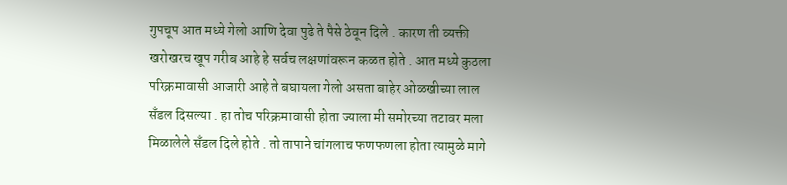गुपचूप आत मध्ये गेलो आणि देवा पुढे ते पैसे ठेवून दिले . कारण ती व्यक्ती खरोखरच खूप गरीब आहे हे सर्वच लक्षणांवरून कळत होते . आत मध्ये कुठला परिक्रमावासी आजारी आहे ते बघायला गेलो असता बाहेर ओळखीच्या लाल सँडल दिसल्या . हा तोच परिक्रमावासी होता ज्याला मी समोरच्या तटावर मला मिळालेले सॅंडल दिले होते . तो तापाने चांगलाच फणफणला होता त्यामुळे मागे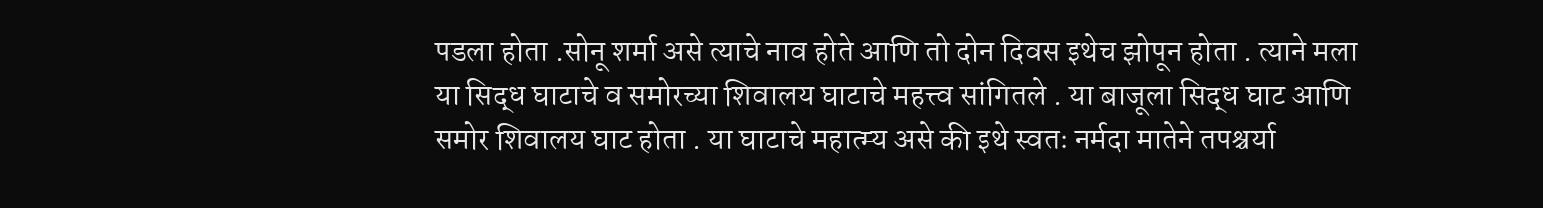पडला होता .सोनू शर्मा असे त्याचे नाव होते आणि तो दोन दिवस इथेच झोपून होता . त्याने मला या सिद्ध घाटाचे व समोरच्या शिवालय घाटाचे महत्त्व सांगितले . या बाजूला सिद्ध घाट आणि समोर शिवालय घाट होता . या घाटाचे महात्म्य असे की इथे स्वतः नर्मदा मातेने तपश्चर्या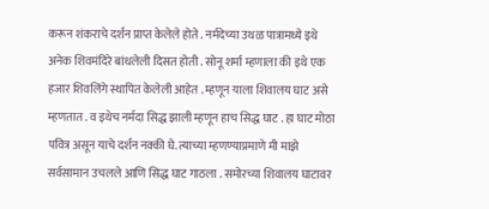करून शंकराचे दर्शन प्राप्त केलेले होते . नर्मदेच्या उथळ पात्रामध्ये इथे अनेक शिवमंदिरे बांधलेली दिसत होती . सोनू शर्मा म्हणाला की इथे एक हजार शिवलिंगे स्थापित केलेली आहेत . म्हणून याला शिवालय घाट असे म्हणतात . व इथेच नर्मदा सिद्ध झाली म्हणून हाच सिद्ध घाट . हा घाट मोठा पवित्र असून याचे दर्शन नक्की घे. त्याच्या म्हणण्याप्रमाणे मी माझे सर्वसामान उचलले आणि सिद्ध घाट गाठला . समोरच्या शिवालय घाटावर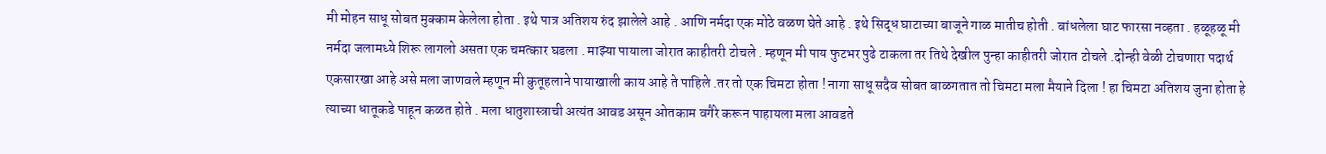मी मोहन साधू सोबत मुक्काम केलेला होता . इथे पात्र अतिशय रुंद झालेले आहे . आणि नर्मदा एक मोठे वळण घेते आहे . इथे सिद्ध घाटाच्या बाजूने गाळ मातीच होती . बांधलेला घाट फारसा नव्हता . हळूहळू मी नर्मदा जलामध्ये शिरू लागलो असता एक चमत्कार घडला . माझ्या पायाला जोरात काहीतरी टोचले . म्हणून मी पाय फुटभर पुढे टाकला तर तिथे देखील पुन्हा काहीतरी जोरात टोचले .दोन्ही वेळी टोचणारा पदार्थ एकसारखा आहे असे मला जाणवले म्हणून मी कुतूहलाने पायाखाली काय आहे ते पाहिले .तर तो एक चिमटा होता ! नागा साधू सदैव सोबत बाळगतात तो चिमटा मला मैयाने दिला ! हा चिमटा अतिशय जुना होता हे त्याच्या धातूकडे पाहून कळत होते . मला धातुशास्त्राची अत्यंत आवड असून ओतकाम वगैरे करून पाहायला मला आवडते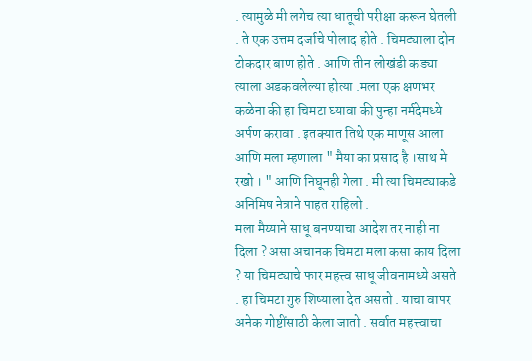. त्यामुळे मी लगेच त्या धातूची परीक्षा करून घेतली . ते एक उत्तम दर्जाचे पोलाद होते . चिमट्याला दोन टोकदार बाण होते . आणि तीन लोखंडी कड्या त्याला अडकवलेल्या होत्या .मला एक क्षणभर कळेना की हा चिमटा घ्यावा की पुन्हा नर्मदेमध्ये अर्पण करावा . इतक्यात तिथे एक माणूस आला आणि मला म्हणाला " मैया का प्रसाद है ।साथ मे रखो । " आणि निघूनही गेला . मी त्या चिमट्याकडे अनिमिष नेत्राने पाहत राहिलो .
मला मैय्याने साधू बनण्याचा आदेश तर नाही ना दिला ? असा अचानक चिमटा मला कसा काय दिला ? या चिमट्याचे फार महत्त्व साधू जीवनामध्ये असते . हा चिमटा गुरु शिष्याला देत असतो . याचा वापर अनेक गोष्टींसाठी केला जातो . सर्वात महत्त्वाचा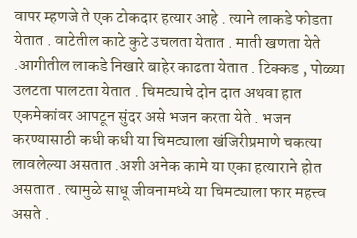वापर म्हणजे ते एक टोकदार हत्यार आहे . त्याने लाकडे फोडता येतात . वाटेतील काटे कुटे उचलता येतात . माती खणता येते .आगीतील लाकडे निखारे बाहेर काढता येतात . टिक्कड , पोळ्या उलटता पालटता येतात . चिमट्याचे दोन दात अथवा हात एकमेकांवर आपटून सुंदर असे भजन करता येते . भजन करण्यासाठी कधी कधी या चिमट्याला खंजिरीप्रमाणे चकत्या लावलेल्या असतात .अशी अनेक कामे या एका हत्याराने होत असतात . त्यामुळे साधू जीवनामध्ये या चिमट्याला फार महत्त्व असते .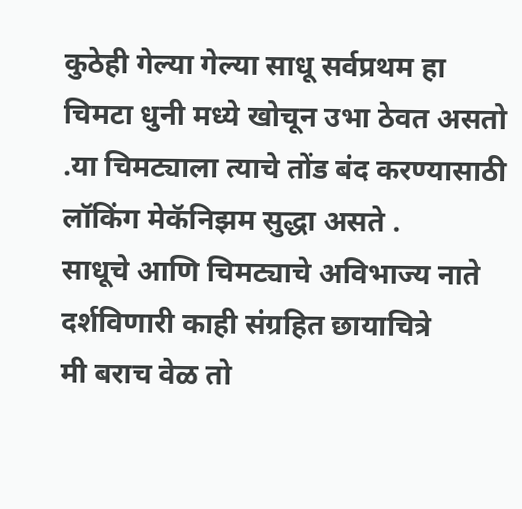कुठेही गेल्या गेल्या साधू सर्वप्रथम हा चिमटा धुनी मध्ये खोचून उभा ठेवत असतो .या चिमट्याला त्याचे तोंड बंद करण्यासाठी लॉकिंग मेकॅनिझम सुद्धा असते .
साधूचे आणि चिमट्याचे अविभाज्य नाते दर्शविणारी काही संग्रहित छायाचित्रे
मी बराच वेळ तो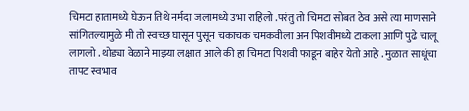चिमटा हातामध्ये घेऊन तिथे नर्मदा जलामध्ये उभा राहिलो .परंतु तो चिमटा सोबत ठेव असे त्या माणसाने सांगितल्यामुळे मी तो स्वच्छ घासून पुसून चकाचक चमकवीला अन पिशवीमध्ये टाकला आणि पुढे चालू लागलो . थोड्या वेळाने माझ्या लक्षात आले की हा चिमटा पिशवी फाडून बाहेर येतो आहे . मुळात साधूंचा तापट स्वभाव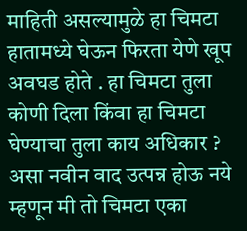माहिती असल्यामुळे हा चिमटा हातामध्ये घेऊन फिरता येणे खूप अवघड होते . हा चिमटा तुला कोणी दिला किंवा हा चिमटा घेण्याचा तुला काय अधिकार ? असा नवीन वाद उत्पन्न होऊ नये म्हणून मी तो चिमटा एका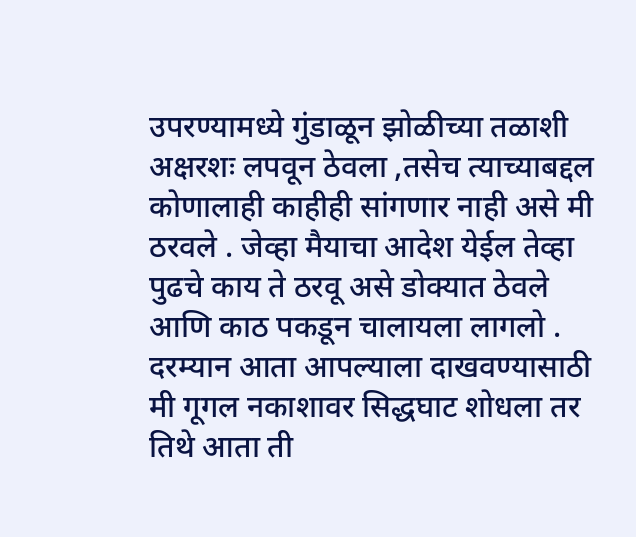उपरण्यामध्ये गुंडाळून झोळीच्या तळाशी अक्षरशः लपवून ठेवला ,तसेच त्याच्याबद्दल कोणालाही काहीही सांगणार नाही असे मी ठरवले . जेव्हा मैयाचा आदेश येईल तेव्हा पुढचे काय ते ठरवू असे डोक्यात ठेवले आणि काठ पकडून चालायला लागलो .
दरम्यान आता आपल्याला दाखवण्यासाठी मी गूगल नकाशावर सिद्धघाट शोधला तर तिथे आता ती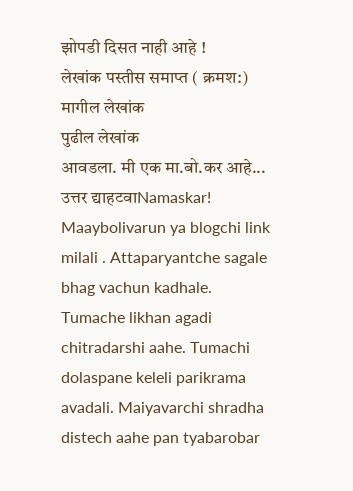झोपडी दिसत नाही आहे !
लेखांक पस्तीस समाप्त ( क्रमश:)
मागील लेखांक
पुढील लेखांक
आवडला. मी एक मा.बो.कर आहे...
उत्तर द्याहटवाNamaskar! Maaybolivarun ya blogchi link milali . Attaparyantche sagale bhag vachun kadhale. Tumache likhan agadi chitradarshi aahe. Tumachi dolaspane keleli parikrama avadali. Maiyavarchi shradha distech aahe pan tyabarobar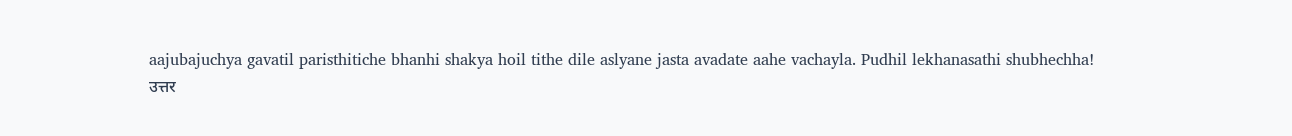aajubajuchya gavatil paristhitiche bhanhi shakya hoil tithe dile aslyane jasta avadate aahe vachayla. Pudhil lekhanasathi shubhechha!
उत्तर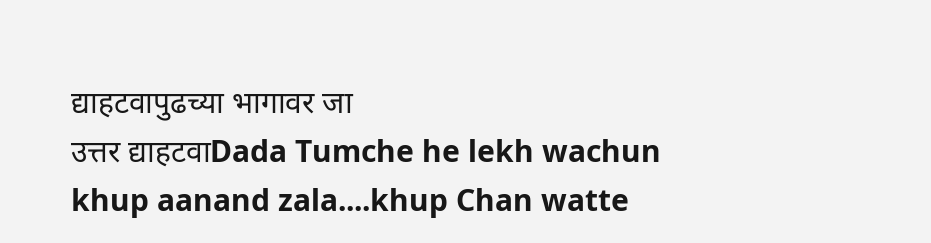द्याहटवापुढच्या भागावर जा
उत्तर द्याहटवाDada Tumche he lekh wachun khup aanand zala....khup Chan watte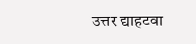उत्तर द्याहटवा